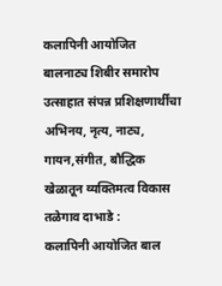कलापिनी आयोजित बालनाट्य शिबीर समारोप उत्साहात संपन्न प्रशिक्षणार्थींचा अभिनय, नृत्य, नाट्य, गायन,संगीत, बौद्धिक खेळातून व्यक्तिमत्व विकास
तळेगाव दाभाडे :
कलापिनी आयोजित बाल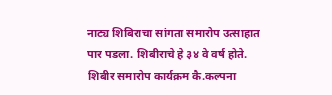नाट्य शिबिराचा सांगता समारोप उत्साहात पार पडला. शिबीराचे हे ३४ वे वर्ष होते. शिबीर समारोप कार्यक्रम कै.कल्पना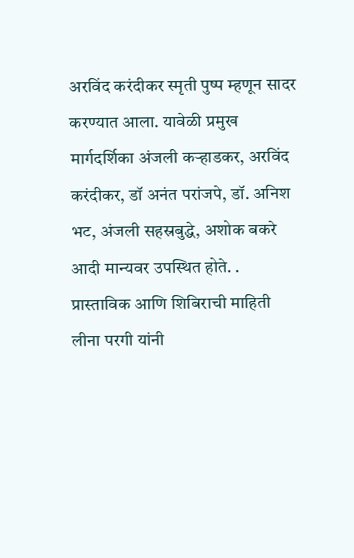अरविंद करंदीकर स्मृती पुष्प म्हणून सादर करण्यात आला. यावेळी प्रमुख मार्गदर्शिका अंजली कऱ्हाडकर, अरविंद करंदीकर, डॉ अनंत परांजपे, डॉ. अनिश भट, अंजली सहस्रबुद्धे, अशोक बकरे आदी मान्यवर उपस्थित होते. . प्रास्ताविक आणि शिबिराची माहिती लीना परगी यांनी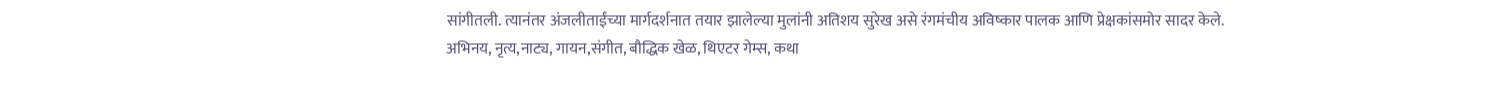सांगीतली. त्यानंतर अंजलीताईंच्या मार्गदर्शनात तयार झालेल्या मुलांनी अतिशय सुरेख असे रंगमंचीय अविष्कार पालक आणि प्रेक्षकांसमोर सादर केले.
अभिनय, नृत्य,नाट्य, गायन,संगीत, बौद्धिक खेळ, थिएटर गेम्स, कथा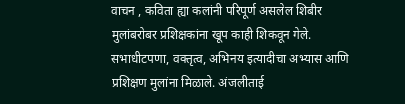वाचन , कविता ह्या कलांनी परिपूर्ण असलेल शिबीर मुलांबरोबर प्रशिक्षकांना खूप काही शिकवून गेले. सभाधीटपणा, वक्तृत्व, अभिनय इत्यादीचा अभ्यास आणि प्रशिक्षण मुलांना मिळाले. अंजलीताई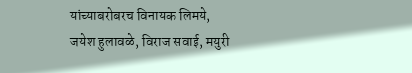यांच्याबरोबरच विनायक लिमये, जयेश हुलावळे, विराज सवाई, मयुरी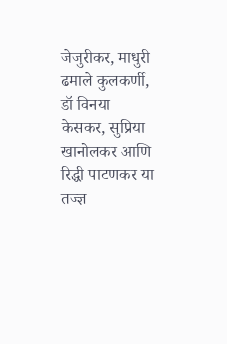जेजुरीकर, माधुरी ढमाले कुलकर्णी, डॉ विनया केसकर, सुप्रिया खानोलकर आणि रिद्धी पाटणकर या तज्ज्ञ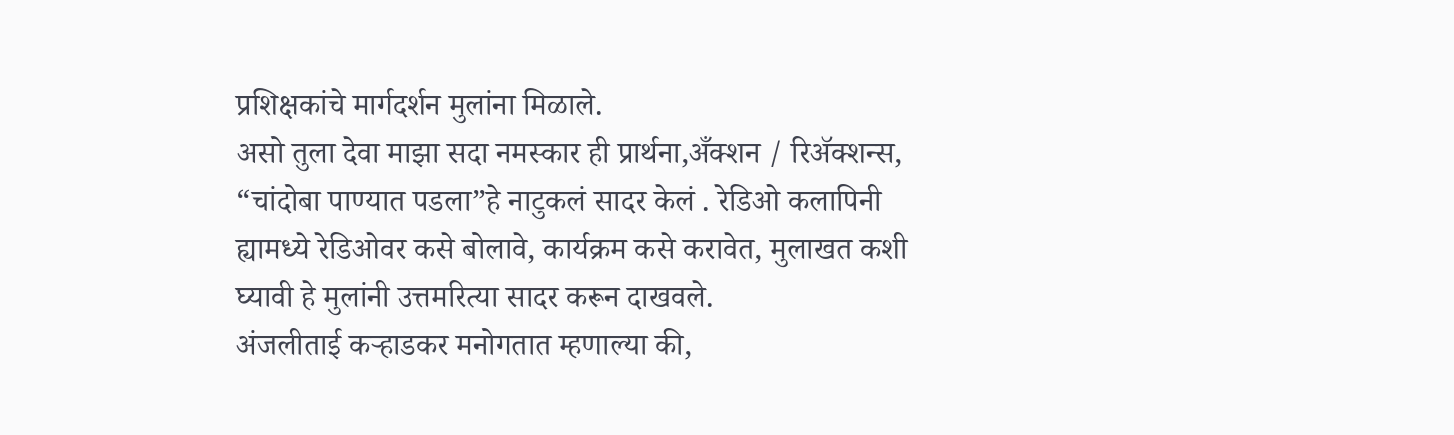प्रशिक्षकांचे मार्गदर्शन मुलांना मिळाले.
असो तुला देवा माझा सदा नमस्कार ही प्रार्थना,अँक्शन / रिॲक्शन्स, “चांदोबा पाण्यात पडला”हे नाटुकलं सादर केलं . रेडिओ कलापिनी ह्यामध्ये रेडिओवर कसे बोलावे, कार्यक्रम कसे करावेत, मुलाखत कशी घ्यावी हे मुलांनी उत्तमरित्या सादर करून दाखवले.
अंजलीताई कऱ्हाडकर मनोगतात म्हणाल्या की,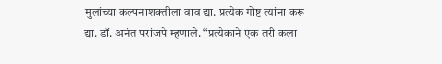मुलांच्या कल्पनाशक्तीला वाव द्या. प्रत्येक गोष्ट त्यांना करू द्या. डॉ. अनंत परांजपे म्हणाले. “प्रत्येकाने एक तरी कला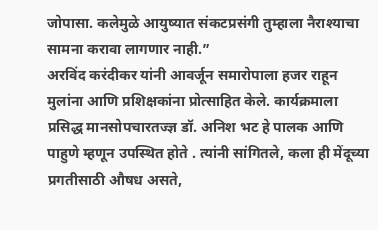जोपासा. कलेमुळे आयुष्यात संकटप्रसंगी तुम्हाला नैराश्याचा सामना करावा लागणार नाही.”
अरविंद करंदीकर यांनी आवर्जून समारोपाला हजर राहून मुलांना आणि प्रशिक्षकांना प्रोत्साहित केले. कार्यक्रमाला प्रसिद्ध मानसोपचारतज्ज्ञ डॉ. अनिश भट हे पालक आणि पाहुणे म्हणून उपस्थित होते . त्यांनी सांगितले, कला ही मेंदूच्या प्रगतीसाठी औषध असते,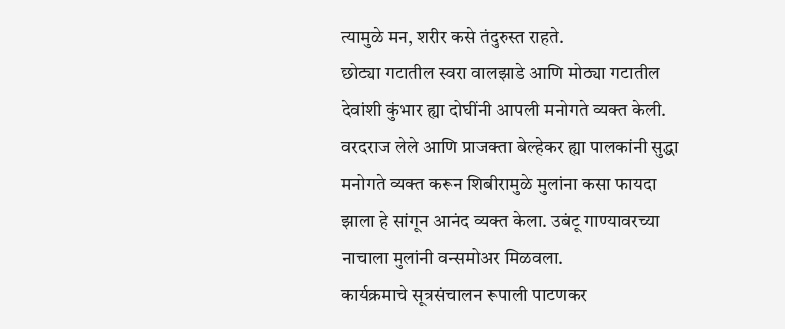त्यामुळे मन, शरीर कसे तंदुरुस्त राहते.
छोट्या गटातील स्वरा वालझाडे आणि मोठ्या गटातील देवांशी कुंभार ह्या दोघींनी आपली मनोगते व्यक्त केली. वरदराज लेले आणि प्राजक्ता बेल्हेकर ह्या पालकांनी सुद्धा मनोगते व्यक्त करून शिबीरामुळे मुलांना कसा फायदा झाला हे सांगून आनंद व्यक्त केला. उबंटू गाण्यावरच्या नाचाला मुलांनी वन्समोअर मिळवला.
कार्यक्रमाचे सूत्रसंचालन रूपाली पाटणकर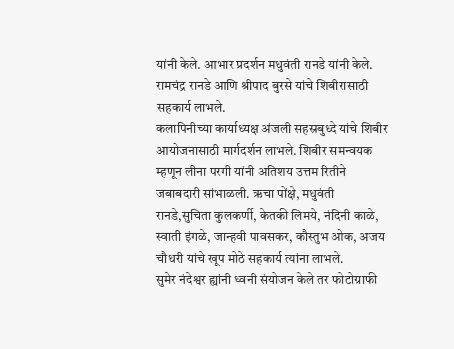यांनी केले. आभार प्रदर्शन मधुवंती रानडे यांनी केले. रामचंद्र रानडे आणि श्रीपाद बुरसे यांचे शिबीरासाठी सहकार्य लाभले.
कलापिनीच्या कार्याध्यक्ष अंजली सहस्रबुध्दे यांचे शिबीर आयोजनासाठी मार्गदर्शन लाभले. शिबीर समन्वयक म्हणून लीना परगी यांनी अतिशय उत्तम रितीने जबाबदारी सांभाळली. ऋचा पोंक्षे, मधुवंती रानडे,सुचिता कुलकर्णी, केतकी लिमये, नंदिनी काळे, स्वाती इंगळे, जान्हवी पावसकर, कौस्तुभ ओक, अजय चौधरी यांचे खूप मोठे सहकार्य त्यांना लाभले.
सुमेर नंदेश्वर ह्यांनी ध्वनी संयोजन केले तर फोटोग्राफी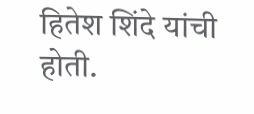हितेश शिंदे यांची होती.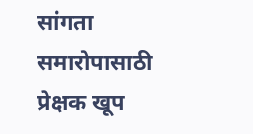सांगता समारोपासाठी प्रेक्षक खूप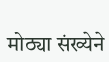मोठ्या संख्येने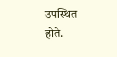उपस्थित होते.